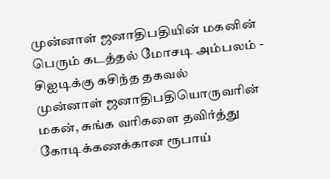முன்னாள் ஜனாதிபதியின் மகனின் பெரும் கடத்தல் மோசடி அம்பலம் - சிஐடிக்கு கசிந்த தகவல்
முன்னாள் ஜனாதிபதியொருவரின் மகன், சுங்க வரிகளை தவிர்த்து கோடிக்கணக்கான ரூபாய்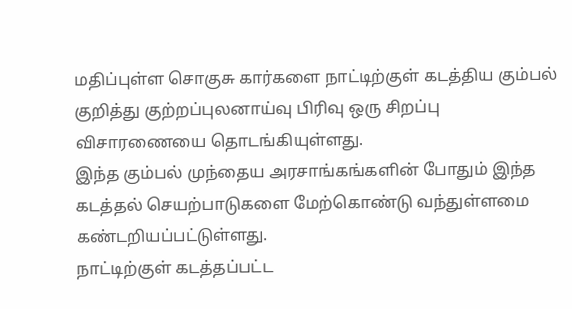மதிப்புள்ள சொகுசு கார்களை நாட்டிற்குள் கடத்திய கும்பல் குறித்து குற்றப்புலனாய்வு பிரிவு ஒரு சிறப்பு விசாரணையை தொடங்கியுள்ளது.
இந்த கும்பல் முந்தைய அரசாங்கங்களின் போதும் இந்த கடத்தல் செயற்பாடுகளை மேற்கொண்டு வந்துள்ளமை கண்டறியப்பட்டுள்ளது.
நாட்டிற்குள் கடத்தப்பட்ட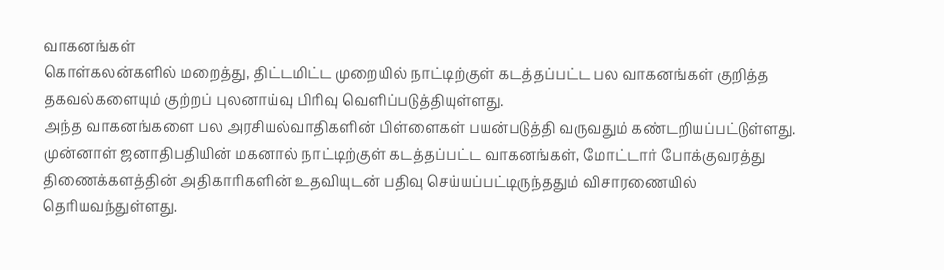வாகனங்கள்
கொள்கலன்களில் மறைத்து, திட்டமிட்ட முறையில் நாட்டிற்குள் கடத்தப்பட்ட பல வாகனங்கள் குறித்த தகவல்களையும் குற்றப் புலனாய்வு பிரிவு வெளிப்படுத்தியுள்ளது.
அந்த வாகனங்களை பல அரசியல்வாதிகளின் பிள்ளைகள் பயன்படுத்தி வருவதும் கண்டறியப்பட்டுள்ளது.
முன்னாள் ஜனாதிபதியின் மகனால் நாட்டிற்குள் கடத்தப்பட்ட வாகனங்கள், மோட்டார் போக்குவரத்து திணைக்களத்தின் அதிகாரிகளின் உதவியுடன் பதிவு செய்யப்பட்டிருந்ததும் விசாரணையில் தெரியவந்துள்ளது.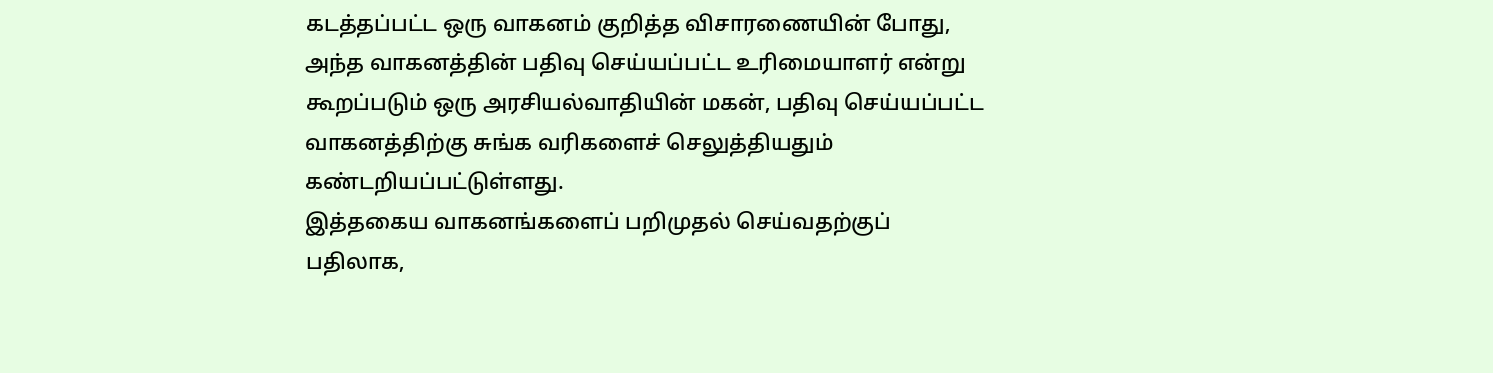கடத்தப்பட்ட ஒரு வாகனம் குறித்த விசாரணையின் போது, அந்த வாகனத்தின் பதிவு செய்யப்பட்ட உரிமையாளர் என்று கூறப்படும் ஒரு அரசியல்வாதியின் மகன், பதிவு செய்யப்பட்ட வாகனத்திற்கு சுங்க வரிகளைச் செலுத்தியதும் கண்டறியப்பட்டுள்ளது.
இத்தகைய வாகனங்களைப் பறிமுதல் செய்வதற்குப் பதிலாக,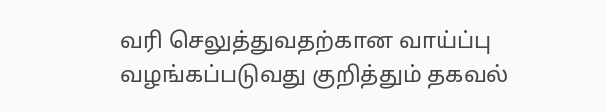வரி செலுத்துவதற்கான வாய்ப்பு வழங்கப்படுவது குறித்தும் தகவல்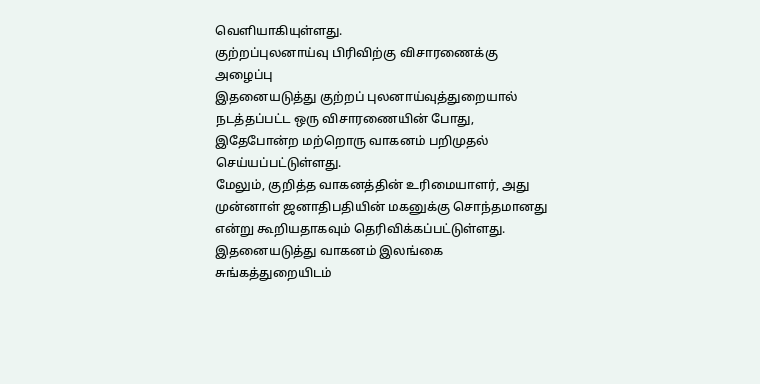வெளியாகியுள்ளது.
குற்றப்புலனாய்வு பிரிவிற்கு விசாரணைக்கு அழைப்பு
இதனையடுத்து குற்றப் புலனாய்வுத்துறையால் நடத்தப்பட்ட ஒரு விசாரணையின் போது, இதேபோன்ற மற்றொரு வாகனம் பறிமுதல் செய்யப்பட்டுள்ளது.
மேலும், குறித்த வாகனத்தின் உரிமையாளர், அது முன்னாள் ஜனாதிபதியின் மகனுக்கு சொந்தமானது என்று கூறியதாகவும் தெரிவிக்கப்பட்டுள்ளது.
இதனையடுத்து வாகனம் இலங்கை சுங்கத்துறையிடம்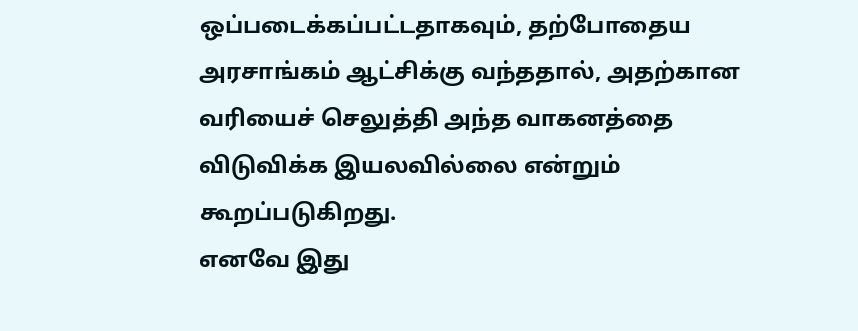ஒப்படைக்கப்பட்டதாகவும், தற்போதைய அரசாங்கம் ஆட்சிக்கு வந்ததால், அதற்கான வரியைச் செலுத்தி அந்த வாகனத்தை விடுவிக்க இயலவில்லை என்றும் கூறப்படுகிறது.
எனவே இது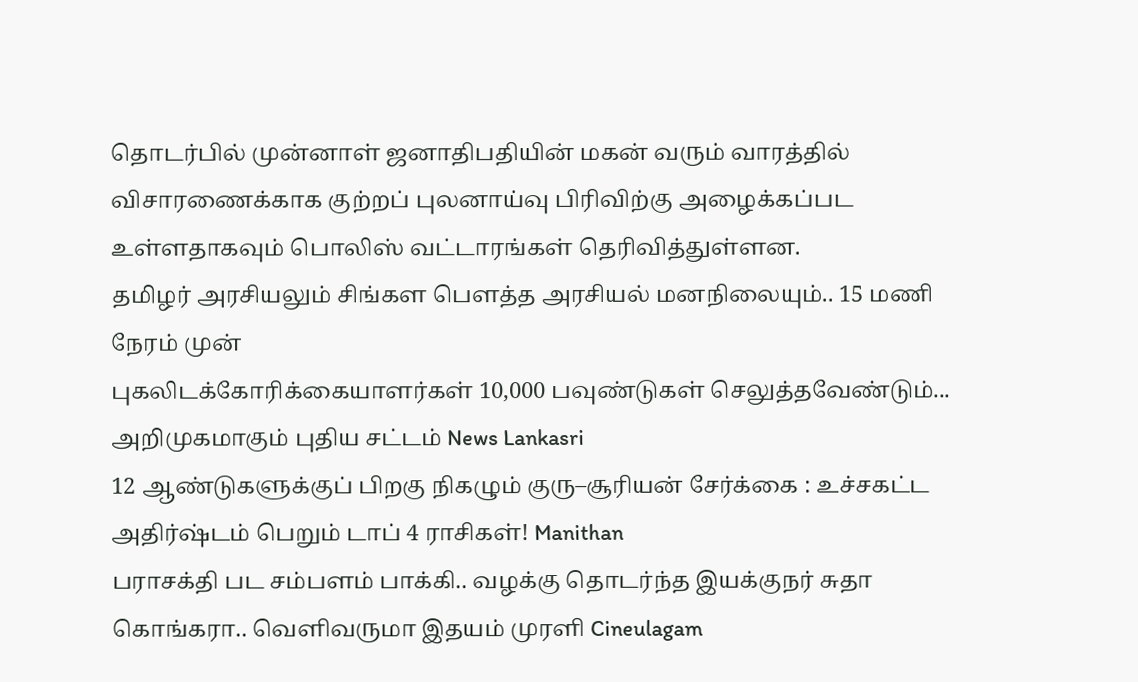தொடர்பில் முன்னாள் ஜனாதிபதியின் மகன் வரும் வாரத்தில் விசாரணைக்காக குற்றப் புலனாய்வு பிரிவிற்கு அழைக்கப்பட உள்ளதாகவும் பொலிஸ் வட்டாரங்கள் தெரிவித்துள்ளன.
தமிழர் அரசியலும் சிங்கள பௌத்த அரசியல் மனநிலையும்.. 15 மணி நேரம் முன்
புகலிடக்கோரிக்கையாளர்கள் 10,000 பவுண்டுகள் செலுத்தவேண்டும்... அறிமுகமாகும் புதிய சட்டம் News Lankasri
12 ஆண்டுகளுக்குப் பிறகு நிகழும் குரு–சூரியன் சேர்க்கை : உச்சகட்ட அதிர்ஷ்டம் பெறும் டாப் 4 ராசிகள்! Manithan
பராசக்தி பட சம்பளம் பாக்கி.. வழக்கு தொடர்ந்த இயக்குநர் சுதா கொங்கரா.. வெளிவருமா இதயம் முரளி Cineulagam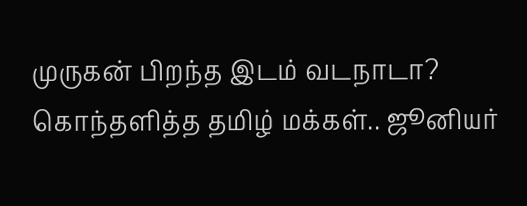முருகன் பிறந்த இடம் வடநாடா? கொந்தளித்த தமிழ் மக்கள்.. ஜூனியர்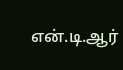என்.டி.ஆர்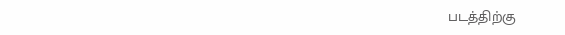படத்திற்கு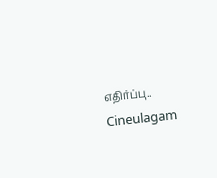எதிர்ப்பு.. Cineulagam